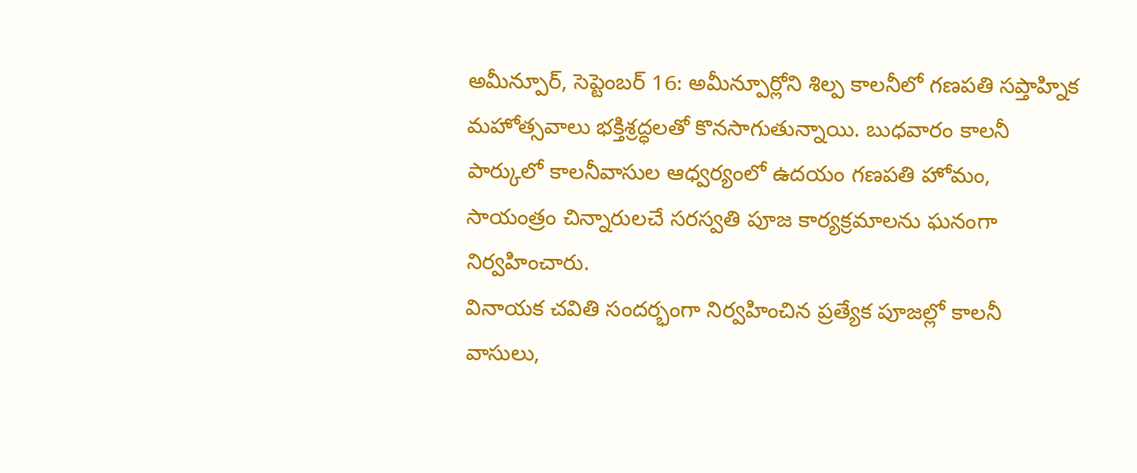అమీన్పూర్, సెప్టెంబర్ 16: అమీన్పూర్లోని శిల్ప కాలనీలో గణపతి సప్తాహ్నిక మహోత్సవాలు భక్తిశ్రద్ధలతో కొనసాగుతున్నాయి. బుధవారం కాలనీ పార్కులో కాలనీవాసుల ఆధ్వర్యంలో ఉదయం గణపతి హోమం, సాయంత్రం చిన్నారులచే సరస్వతి పూజ కార్యక్రమాలను ఘనంగా నిర్వహించారు.
వినాయక చవితి సందర్భంగా నిర్వహించిన ప్రత్యేక పూజల్లో కాలనీ వాసులు,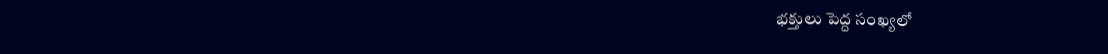భక్తులు పెద్ద సంఖ్యలో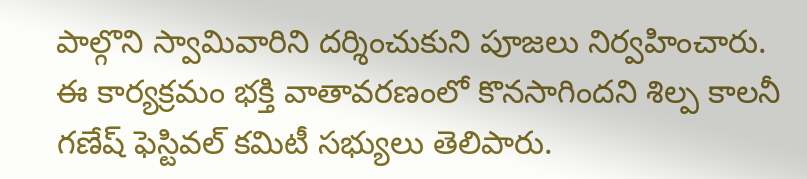పాల్గొని స్వామివారిని దర్శించుకుని పూజలు నిర్వహించారు. ఈ కార్యక్రమం భక్తి వాతావరణంలో కొనసాగిందని శిల్ప కాలనీ గణేష్ ఫెస్టివల్ కమిటీ సభ్యులు తెలిపారు.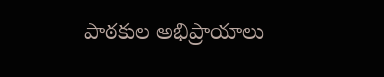పాఠకుల అభిప్రాయాలు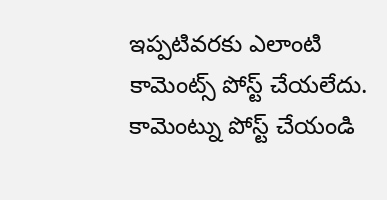ఇప్పటివరకు ఎలాంటి కామెంట్స్ పోస్ట్ చేయలేదు.
కామెంట్ను పోస్ట్ చేయండి